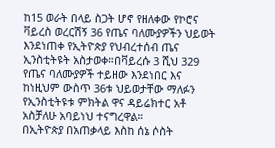ከ15 ወራት በላይ ስጋት ሆኖ የዘለቀው የኮሮና ቫይረስ ወረርሽኝ 36 የጤና ባለሙያዎችን ህይወት እንደነጠቀ የኢትዮጵያ የህብረተሰብ ጤና ኢንስቲትዩት አስታወቀ።በቫይረሱ 3 ሺህ 329 የጤና ባለሙያዎች ተይዘው እንደነበር እና ከነዚህም ውስጥ 36ቱ ህይወታቸው ማለፉን የኢንስቲትዩቱ ምክትል ዋና ዳይሬክተር አቶ አስቻለሁ አባይነህ ተናግረዋል።
በኢትዮጵያ በአጠቃላይ እስከ ሰኔ ሶስት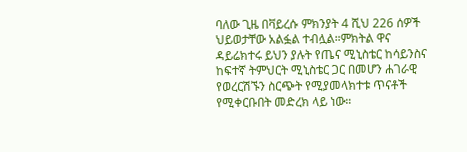ባለው ጊዜ በቫይረሱ ምክንያት 4 ሺህ 226 ሰዎች ህይወታቸው አልፏል ተብሏል።ምክትል ዋና ዳይሬክተሩ ይህን ያሉት የጤና ሚኒስቴር ከሳይንስና ከፍተኛ ትምህርት ሚኒስቴር ጋር በመሆን ሐገራዊ የወረርሽኙን ስርጭት የሚያመላክተቱ ጥናቶች የሚቀርቡበት መድረክ ላይ ነው።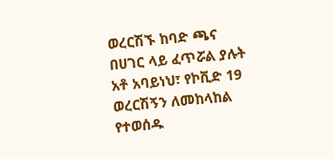ወረርሽኙ ከባድ ጫና በሀገር ላይ ፈጥሯል ያሉት አቶ አባይነህ፣ የኮቪድ 19 ወረርሽኝን ለመከላከል የተወሰዱ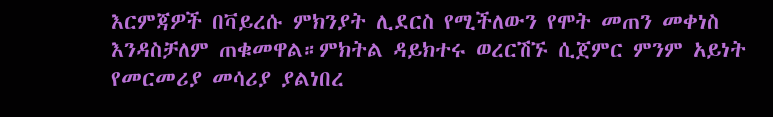እርምጃዎች በቫይረሱ ምክንያት ሊደርስ የሚችለውን የሞት መጠን መቀነስ እንዳስቻለም ጠቁመዋል።ምክትል ዳይክተሩ ወረርሽኙ ሲጀምር ምንም አይነት የመርመሪያ መሳሪያ ያልነበረ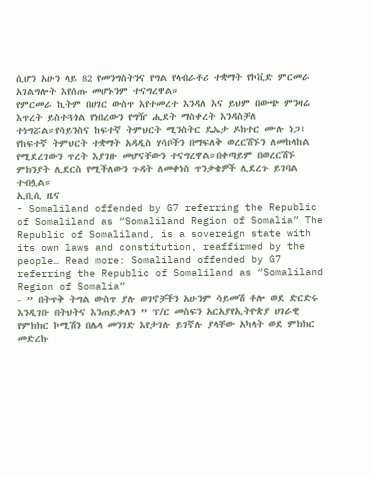ሲሆን አሁን ላይ 82 የመንግስትንና የግል የላብራቶሪ ተቋማት የኮቪድ ምርመራ አገልግሎት እየሰጡ መሆኑንም ተናግረዋል።
የምርመራ ኪትም በሀገር ውስጥ እየተመረተ እንዳለ እና ይህም በውጭ ምንዛሬ እጥረት ይስተጓጎል የነበረውን የግዥ ሒደት ማስቀረት እንዳስቻለ ተነግሯል።የሳይንስና ከፍተኛ ትምህርት ሚንስትር ዴኤታ ዶክተር ሙሉ ነጋ፣ የከፍተኛ ትምህርት ተቋማት አዳዲስ ሃሳቦችን በማፍለቅ ወረርሽኙን ለመከላከል የሚደረገውን ጥረት እያገዙ መሆናቸውን ተናግረዋል።በቀጣይም በወረርሽኙ ምክንያት ሊደርስ የሚችለውን ጉዳት ለመቀነስ ጥንቃቄዎች ሊደረጉ ይገባል ተብሏል።
ኢቢሲ ዜና
- Somaliland offended by G7 referring the Republic of Somaliland as “Somaliland Region of Somalia” The Republic of Somaliland, is a sovereign state with its own laws and constitution, reaffirmed by the people… Read more: Somaliland offended by G7 referring the Republic of Somaliland as “Somaliland Region of Somalia”
- ” በትጥቅ ትግል ውስጥ ያሉ ወገኖቻችን አሁንም ሳይመሽ ቶሎ ወደ ድርድሩ እንዲገቡ በትህትና እንጠይቃለን ” ፕ/ር መስፍን አርአያየኢትዮጵያ ሀገራዊ የምክክር ኮሚሽን በሌላ መንገድ እየታገሉ ይገኛሉ ያላቸው አካላት ወደ ምክክር መድረኩ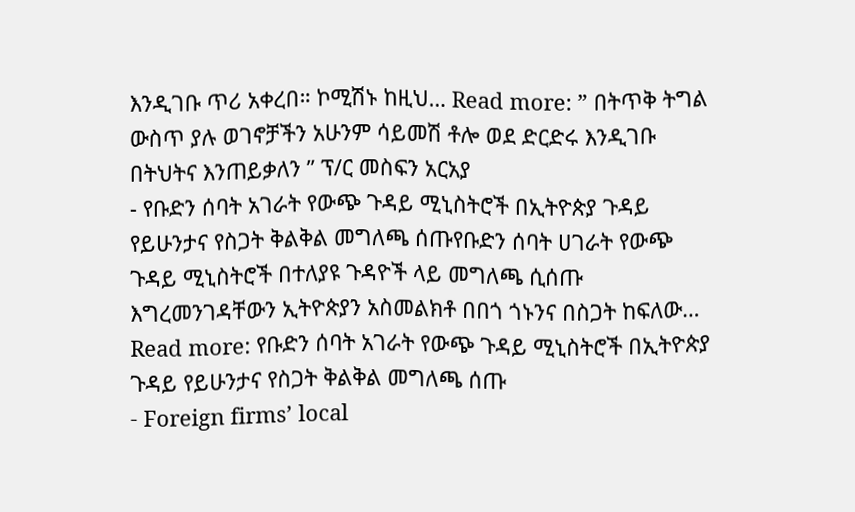እንዲገቡ ጥሪ አቀረበ። ኮሚሽኑ ከዚህ… Read more: ” በትጥቅ ትግል ውስጥ ያሉ ወገኖቻችን አሁንም ሳይመሽ ቶሎ ወደ ድርድሩ እንዲገቡ በትህትና እንጠይቃለን ” ፕ/ር መስፍን አርአያ
- የቡድን ሰባት አገራት የውጭ ጉዳይ ሚኒስትሮች በኢትዮጵያ ጉዳይ የይሁንታና የስጋት ቅልቅል መግለጫ ሰጡየቡድን ሰባት ሀገራት የውጭ ጉዳይ ሚኒስትሮች በተለያዩ ጉዳዮች ላይ መግለጫ ሲሰጡ እግረመንገዳቸውን ኢትዮጵያን አስመልክቶ በበጎ ጎኑንና በስጋት ከፍለው… Read more: የቡድን ሰባት አገራት የውጭ ጉዳይ ሚኒስትሮች በኢትዮጵያ ጉዳይ የይሁንታና የስጋት ቅልቅል መግለጫ ሰጡ
- Foreign firms’ local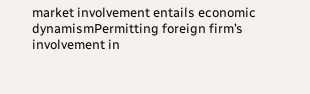market involvement entails economic dynamismPermitting foreign firm’s involvement in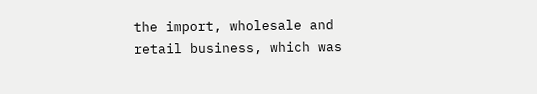the import, wholesale and retail business, which was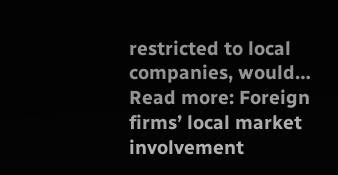restricted to local companies, would… Read more: Foreign firms’ local market involvement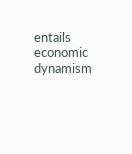entails economic dynamism